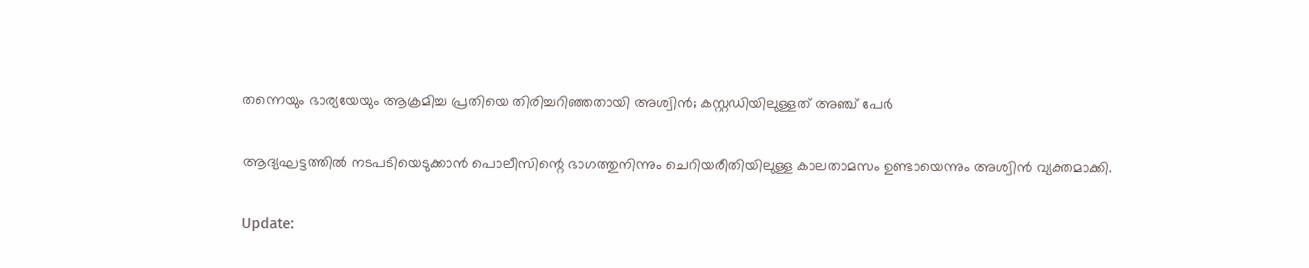തന്നെയും ഭാര്യയേയും ആക്രമിച്ച പ്രതിയെ തിരിച്ചറിഞ്ഞതായി അശ്വിൻ; കസ്റ്റ‍ഡിയിലുള്ളത് അഞ്ച് പേർ

ആദ്യഘട്ടത്തിൽ നടപടിയെടുക്കാൻ പൊലീസിന്റെ ഭാഗത്തുനിന്നും ചെറിയരീതിയിലുള്ള കാലതാമസം ഉണ്ടായെന്നും അശ്വിൻ വ്യക്തമാക്കി.

Update: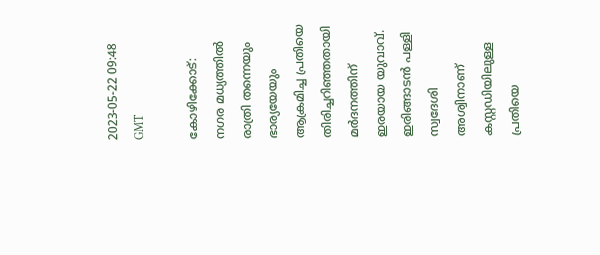2023-05-22 09:48 GMT

കോഴിക്കോട്: നഗര മധ്യത്തിൽ രാത്രി തന്നെയും ഭാര്യയേയും ആക്രമിച്ച പ്രതിയെ തിരിച്ചറിഞ്ഞതായി മർദനത്തിന് ഇരയായ‌ യുവാവ്. ഇരിങ്ങാടൻ പള്ളി സ്വദേശി അശ്വിനാണ് കസ്റ്റഡിയിലുള്ള പ്രതിയെ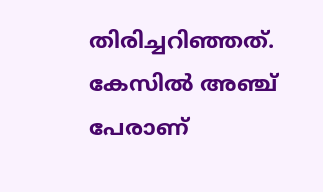തിരിച്ചറിഞ്ഞത്. കേസിൽ അഞ്ച് പേരാണ്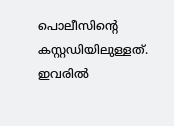പൊലീസിന്റെ കസ്റ്റഡിയിലുള്ളത്. ഇവരിൽ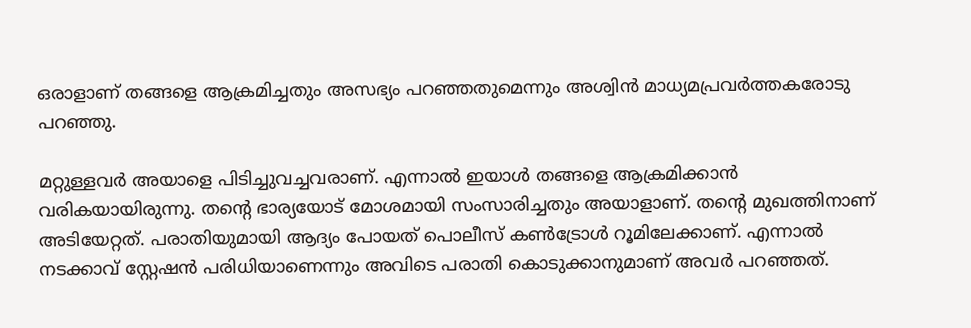ഒരാളാണ് തങ്ങളെ ആക്രമിച്ചതും അസഭ്യം പറഞ്ഞതുമെന്നും അശ്വിൻ മാധ്യമപ്രവർത്തകരോടു പറഞ്ഞു.

മറ്റുള്ളവർ അയാളെ പിടിച്ചുവച്ചവരാണ്. എന്നാൽ ഇയാൾ തങ്ങളെ ആക്രമിക്കാൻ വരികയായിരുന്നു. തന്റെ ഭാര്യയോട് മോശമായി സംസാരിച്ചതും അയാളാണ്. തന്റെ മുഖത്തിനാണ് അടിയേറ്റത്. പരാതിയുമായി ആദ്യം പോയത് പൊലീസ് കൺട്രോൾ റൂമിലേക്കാണ്. എന്നാൽ നടക്കാവ് സ്റ്റേഷൻ പരിധിയാണെന്നും അവിടെ പരാതി കൊടുക്കാനുമാണ് അവർ പറഞ്ഞത്.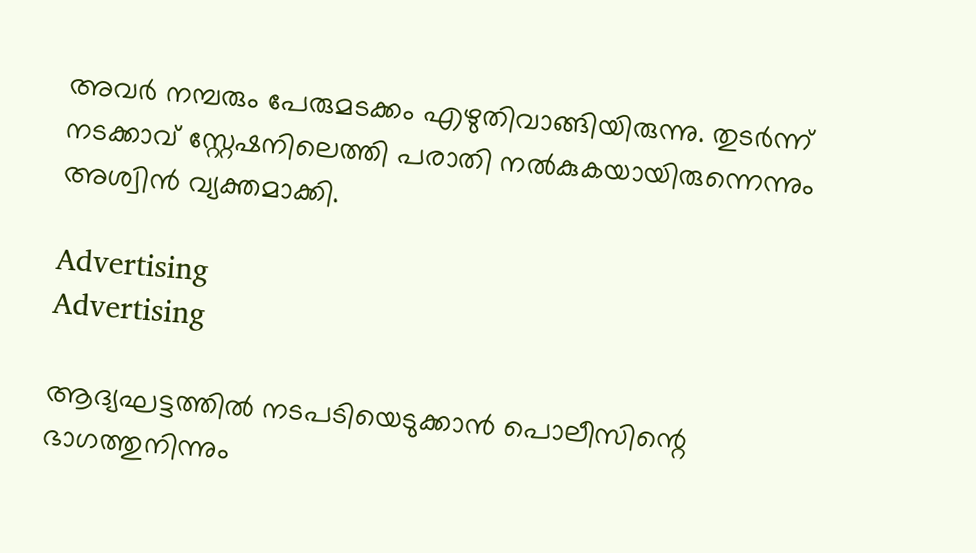അവർ നമ്പരും പേരുമടക്കം എഴുതിവാങ്ങിയിരുന്നു. തുടർന്ന് നടക്കാവ് സ്റ്റേഷനിലെത്തി പരാതി നൽകുകയായിരുന്നെന്നും അശ്വിൻ വ്യക്തമാക്കി.

Advertising
Advertising

ആദ്യഘട്ടത്തിൽ നടപടിയെടുക്കാൻ പൊലീസിന്റെ ഭാഗത്തുനിന്നും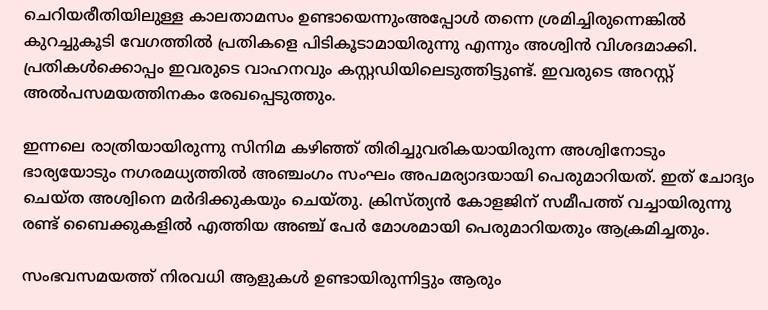ചെറിയരീതിയിലുള്ള കാലതാമസം ഉണ്ടായെന്നുംഅപ്പോൾ തന്നെ ശ്രമിച്ചിരുന്നെങ്കിൽ കുറച്ചുകൂടി വേഗത്തിൽ പ്രതികളെ പിടികൂടാമായിരുന്നു എന്നും അശ്വിൻ വിശദമാക്കി. പ്രതികൾക്കൊപ്പം ഇവരുടെ വാഹനവും കസ്റ്റഡിയിലെടുത്തിട്ടുണ്ട്. ഇവരുടെ അറസ്റ്റ് അൽപസമയത്തിനകം രേഖപ്പെടുത്തും.

ഇന്നലെ രാത്രിയായിരുന്നു സിനിമ കഴിഞ്ഞ് തിരിച്ചുവരികയായിരുന്ന അശ്വിനോടും ഭാര്യയോടും നഗരമധ്യത്തിൽ അഞ്ചംഗം സംഘം അപമര്യാദയായി പെരുമാറിയത്. ഇത് ചോദ്യം ചെയ്ത അശ്വിനെ മർദിക്കുകയും ചെയ്തു. ക്രിസ്ത്യൻ കോളജിന് സമീപത്ത് വച്ചായിരുന്നു രണ്ട് ബൈക്കുകളിൽ എത്തിയ അഞ്ച് പേർ മോശമായി പെരുമാറിയതും ആക്രമിച്ചതും.

സംഭവസമയത്ത് നിരവധി ആളുകൾ ഉണ്ടായിരുന്നിട്ടും ആരും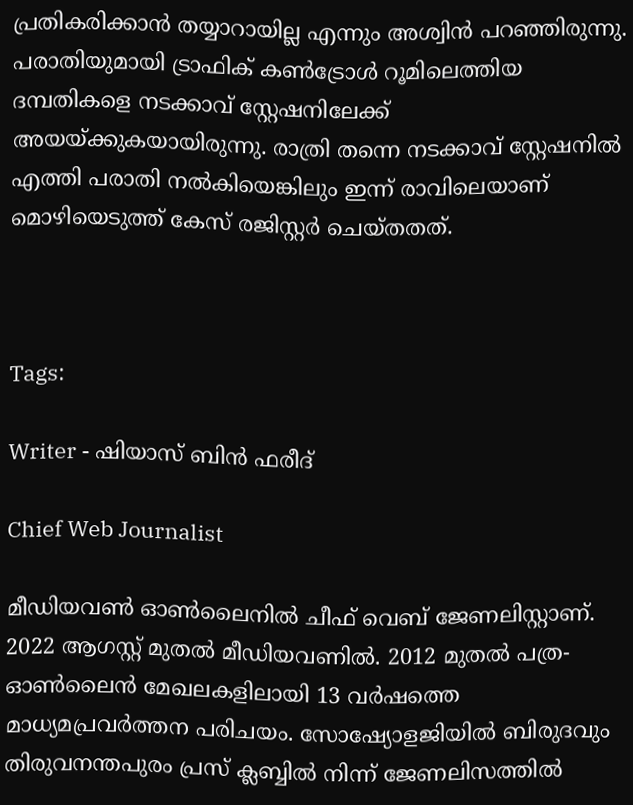പ്രതികരിക്കാൻ തയ്യാറായില്ല എന്നും അശ്വിൻ പറഞ്ഞിരുന്നു. പരാതിയുമായി ട്രാഫിക് കൺട്രോൾ റൂമിലെത്തിയ ദമ്പതികളെ നടക്കാവ് സ്റ്റേഷനിലേക്ക് അയയ്ക്കുകയായിരുന്നു. രാത്രി തന്നെ നടക്കാവ് സ്റ്റേഷനിൽ എത്തി പരാതി നൽകിയെങ്കിലും ഇന്ന് രാവിലെയാണ് മൊഴിയെടുത്ത് കേസ് രജിസ്റ്റർ ചെയ്തതത്.



Tags:

Writer - ഷിയാസ് ബിന്‍ ഫരീദ്

Chief Web Journalist

മീഡിയവണ്‍ ഓണ്‍ലൈനില്‍ ചീഫ് വെബ് ജേണലിസ്റ്റാണ്. 2022 ആഗസ്റ്റ് മുതല്‍ മീഡിയവണില്‍. 2012 മുതല്‍ പത്ര- ഓണ്‍ലൈന്‍ മേഖലകളിലായി 13 വര്‍ഷത്തെ മാധ്യമപ്രവര്‍ത്തന പരിചയം. സോഷ്യോളജിയില്‍ ബിരുദവും തിരുവനന്തപുരം പ്രസ് ക്ലബ്ബില്‍ നിന്ന് ജേണലിസത്തില്‍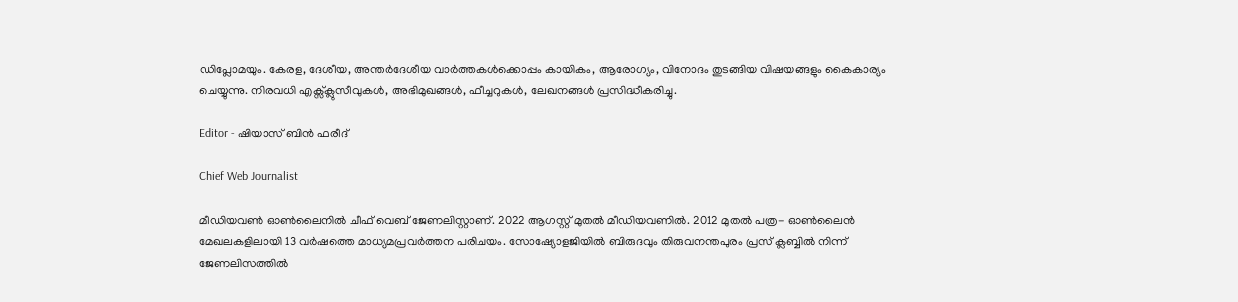ഡിപ്ലോമയും. കേരള, ദേശീയ, അന്തര്‍ദേശീയ വാര്‍ത്തകള്‍ക്കൊപ്പം കായികം, ആരോഗ്യം, വിനോദം തുടങ്ങിയ വിഷയങ്ങളും കൈകാര്യം ചെയ്യുന്നു. നിരവധി എക്സ്ക്ലുസീവുകള്‍, അഭിമുഖങ്ങള്‍, ഫീച്ചറുകള്‍, ലേഖനങ്ങള്‍ പ്രസിദ്ധീകരിച്ചു.

Editor - ഷിയാസ് ബിന്‍ ഫരീദ്

Chief Web Journalist

മീഡിയവണ്‍ ഓണ്‍ലൈനില്‍ ചീഫ് വെബ് ജേണലിസ്റ്റാണ്. 2022 ആഗസ്റ്റ് മുതല്‍ മീഡിയവണില്‍. 2012 മുതല്‍ പത്ര- ഓണ്‍ലൈന്‍ മേഖലകളിലായി 13 വര്‍ഷത്തെ മാധ്യമപ്രവര്‍ത്തന പരിചയം. സോഷ്യോളജിയില്‍ ബിരുദവും തിരുവനന്തപുരം പ്രസ് ക്ലബ്ബില്‍ നിന്ന് ജേണലിസത്തില്‍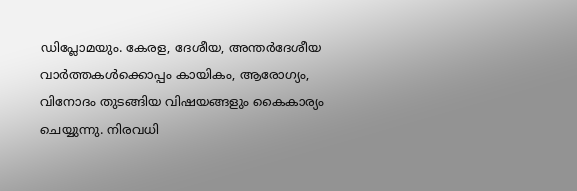ഡിപ്ലോമയും. കേരള, ദേശീയ, അന്തര്‍ദേശീയ വാര്‍ത്തകള്‍ക്കൊപ്പം കായികം, ആരോഗ്യം, വിനോദം തുടങ്ങിയ വിഷയങ്ങളും കൈകാര്യം ചെയ്യുന്നു. നിരവധി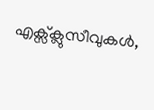എക്സ്ക്ലുസീവുകള്‍,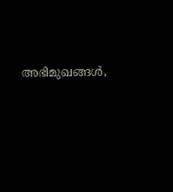അഭിമുഖങ്ങള്‍,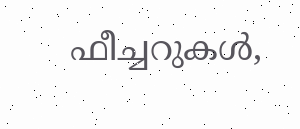ഫീച്ചറുകള്‍,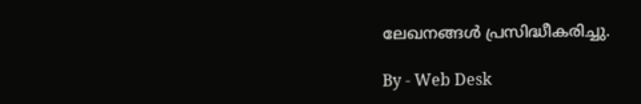ലേഖനങ്ങള്‍ പ്രസിദ്ധീകരിച്ചു.

By - Web Desk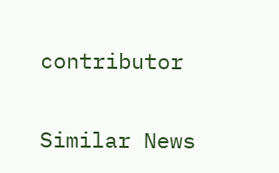contributor

Similar News